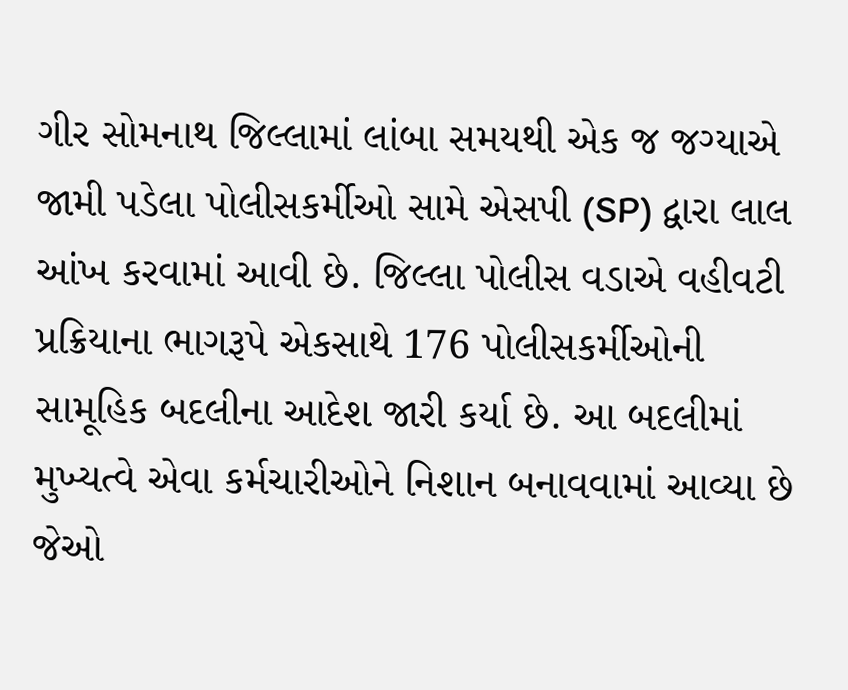ગીર સોમનાથ જિલ્લામાં લાંબા સમયથી એક જ જગ્યાએ જામી પડેલા પોલીસકર્મીઓ સામે એસપી (SP) દ્વારા લાલ આંખ કરવામાં આવી છે. જિલ્લા પોલીસ વડાએ વહીવટી પ્રક્રિયાના ભાગરૂપે એકસાથે 176 પોલીસકર્મીઓની સામૂહિક બદલીના આદેશ જારી કર્યા છે. આ બદલીમાં મુખ્યત્વે એવા કર્મચારીઓને નિશાન બનાવવામાં આવ્યા છે જેઓ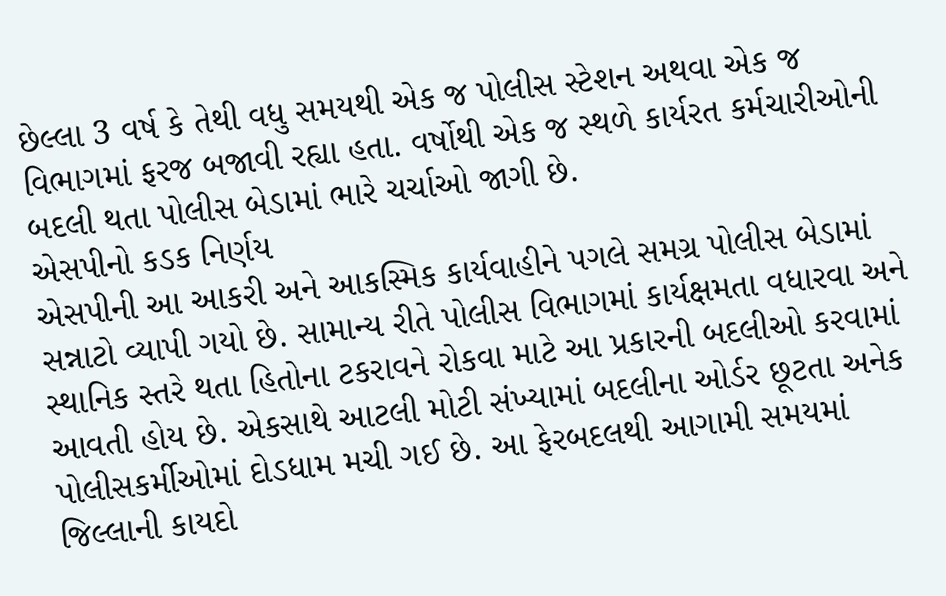છેલ્લા 3 વર્ષ કે તેથી વધુ સમયથી એક જ પોલીસ સ્ટેશન અથવા એક જ વિભાગમાં ફરજ બજાવી રહ્યા હતા. વર્ષોથી એક જ સ્થળે કાર્યરત કર્મચારીઓની બદલી થતા પોલીસ બેડામાં ભારે ચર્ચાઓ જાગી છે.
એસપીનો કડક નિર્ણય
એસપીની આ આકરી અને આકસ્મિક કાર્યવાહીને પગલે સમગ્ર પોલીસ બેડામાં સન્નાટો વ્યાપી ગયો છે. સામાન્ય રીતે પોલીસ વિભાગમાં કાર્યક્ષમતા વધારવા અને સ્થાનિક સ્તરે થતા હિતોના ટકરાવને રોકવા માટે આ પ્રકારની બદલીઓ કરવામાં આવતી હોય છે. એકસાથે આટલી મોટી સંખ્યામાં બદલીના ઓર્ડર છૂટતા અનેક પોલીસકર્મીઓમાં દોડધામ મચી ગઈ છે. આ ફેરબદલથી આગામી સમયમાં જિલ્લાની કાયદો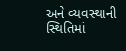અને વ્યવસ્થાની સ્થિતિમાં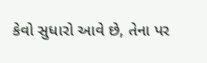કેવો સુધારો આવે છે, તેના પર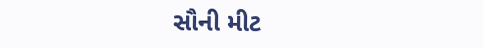સૌની મીટ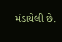મંડાયેલી છે.